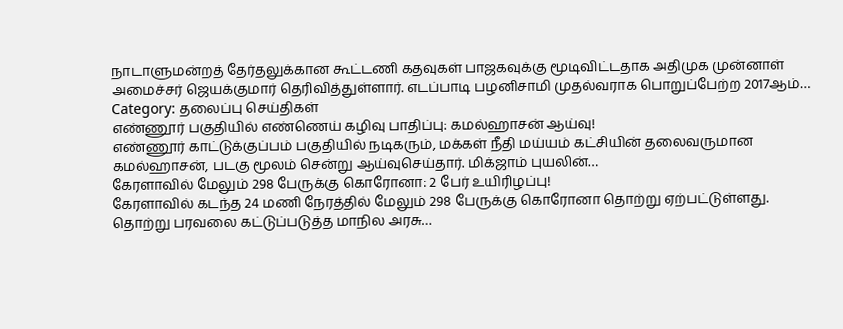நாடாளுமன்றத் தேர்தலுக்கான கூட்டணி கதவுகள் பாஜகவுக்கு மூடிவிட்டதாக அதிமுக முன்னாள் அமைச்சர் ஜெயக்குமார் தெரிவித்துள்ளார். எடப்பாடி பழனிசாமி முதல்வராக பொறுப்பேற்ற 2017ஆம்…
Category: தலைப்பு செய்திகள்
எண்ணூர் பகுதியில் எண்ணெய் கழிவு பாதிப்பு: கமல்ஹாசன் ஆய்வு!
எண்ணூர் காட்டுக்குப்பம் பகுதியில் நடிகரும், மக்கள் நீதி மய்யம் கட்சியின் தலைவருமான கமல்ஹாசன், படகு மூலம் சென்று ஆய்வுசெய்தார். மிக்ஜாம் புயலின்…
கேரளாவில் மேலும் 298 பேருக்கு கொரோனா: 2 பேர் உயிரிழப்பு!
கேரளாவில் கடந்த 24 மணி நேரத்தில் மேலும் 298 பேருக்கு கொரோனா தொற்று ஏற்பட்டுள்ளது. தொற்று பரவலை கட்டுப்படுத்த மாநில அரசு…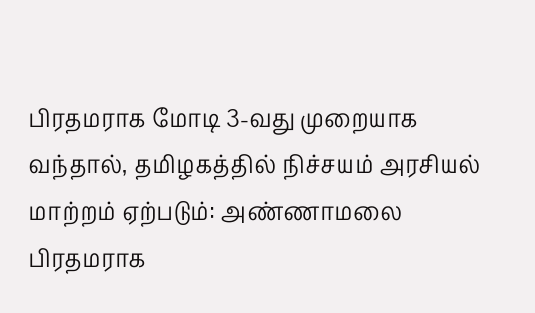பிரதமராக மோடி 3-வது முறையாக வந்தால், தமிழகத்தில் நிச்சயம் அரசியல் மாற்றம் ஏற்படும்: அண்ணாமலை
பிரதமராக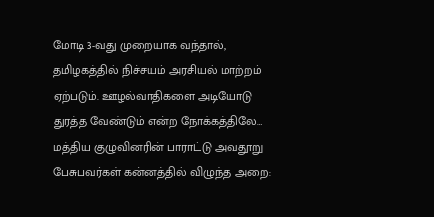மோடி 3-வது முறையாக வந்தால், தமிழகத்தில் நிச்சயம் அரசியல் மாற்றம் ஏற்படும். ஊழல்வாதிகளை அடியோடு துரத்த வேண்டும் என்ற நோக்கத்திலே…
மத்திய குழுவினரின் பாராட்டு அவதூறு பேசுபவர்கள் கன்னத்தில் விழுந்த அறை: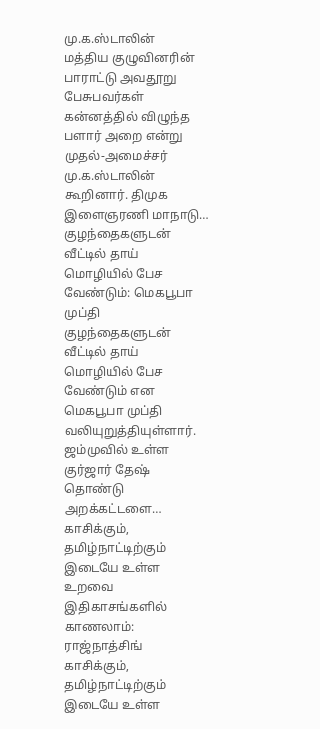மு.க.ஸ்டாலின்
மத்திய குழுவினரின் பாராட்டு அவதூறு பேசுபவர்கள் கன்னத்தில் விழுந்த பளார் அறை என்று முதல்-அமைச்சர் மு.க.ஸ்டாலின் கூறினார். திமுக இளைஞரணி மாநாடு…
குழந்தைகளுடன் வீட்டில் தாய் மொழியில் பேச வேண்டும்: மெகபூபா முப்தி
குழந்தைகளுடன் வீட்டில் தாய் மொழியில் பேச வேண்டும் என மெகபூபா முப்தி வலியுறுத்தியுள்ளார். ஜம்முவில் உள்ள குர்ஜார் தேஷ் தொண்டு அறக்கட்டளை…
காசிக்கும், தமிழ்நாட்டிற்கும் இடையே உள்ள உறவை இதிகாசங்களில் காணலாம்: ராஜ்நாத்சிங்
காசிக்கும், தமிழ்நாட்டிற்கும் இடையே உள்ள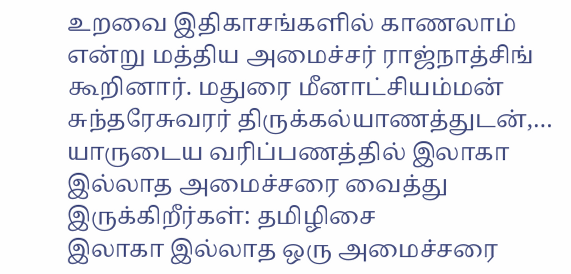உறவை இதிகாசங்களில் காணலாம் என்று மத்திய அமைச்சர் ராஜ்நாத்சிங் கூறினார். மதுரை மீனாட்சியம்மன் சுந்தரேசுவரர் திருக்கல்யாணத்துடன்,…
யாருடைய வரிப்பணத்தில் இலாகா இல்லாத அமைச்சரை வைத்து இருக்கிறீர்கள்: தமிழிசை
இலாகா இல்லாத ஒரு அமைச்சரை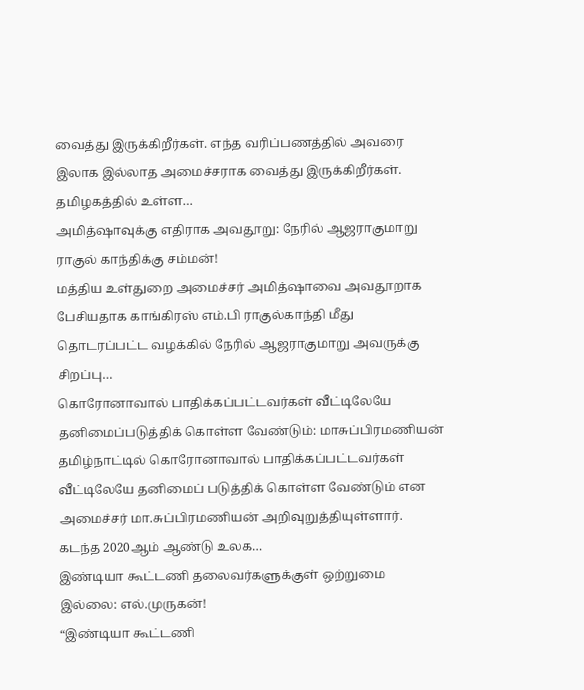வைத்து இருக்கிறீர்கள். எந்த வரிப்பணத்தில் அவரை இலாக இல்லாத அமைச்சராக வைத்து இருக்கிறீர்கள். தமிழகத்தில் உள்ள…
அமித்ஷாவுக்கு எதிராக அவதூறு: நேரில் ஆஜராகுமாறு ராகுல் காந்திக்கு சம்மன்!
மத்திய உள்துறை அமைச்சர் அமித்ஷாவை அவதூறாக பேசியதாக காங்கிரஸ் எம்.பி ராகுல்காந்தி மீது தொடரப்பட்ட வழக்கில் நேரில் ஆஜராகுமாறு அவருக்கு சிறப்பு…
கொரோனாவால் பாதிக்கப்பட்டவர்கள் வீட்டிலேயே தனிமைப்படுத்திக் கொள்ள வேண்டும்: மாசுப்பிரமணியன்
தமிழ்நாட்டில் கொரோனாவால் பாதிக்கப்பட்டவர்கள் வீட்டிலேயே தனிமைப் படுத்திக் கொள்ள வேண்டும் என அமைச்சர் மா.சுப்பிரமணியன் அறிவுறுத்தியுள்ளார். கடந்த 2020ஆம் ஆண்டு உலக…
இண்டியா கூட்டணி தலைவர்களுக்குள் ஒற்றுமை இல்லை: எல்.முருகன்!
“இண்டியா கூட்டணி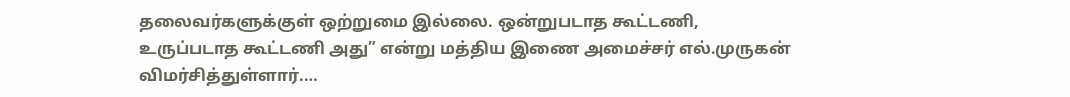தலைவர்களுக்குள் ஒற்றுமை இல்லை. ஒன்றுபடாத கூட்டணி, உருப்படாத கூட்டணி அது” என்று மத்திய இணை அமைச்சர் எல்.முருகன் விமர்சித்துள்ளார்.…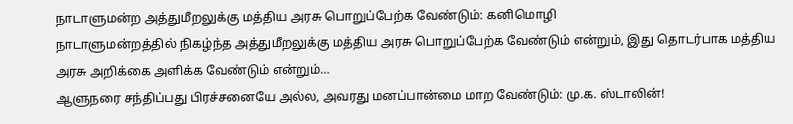நாடாளுமன்ற அத்துமீறலுக்கு மத்திய அரசு பொறுப்பேற்க வேண்டும்: கனிமொழி
நாடாளுமன்றத்தில் நிகழ்ந்த அத்துமீறலுக்கு மத்திய அரசு பொறுப்பேற்க வேண்டும் என்றும், இது தொடர்பாக மத்திய அரசு அறிக்கை அளிக்க வேண்டும் என்றும்…
ஆளுநரை சந்திப்பது பிரச்சனையே அல்ல, அவரது மனப்பான்மை மாற வேண்டும்: மு.க. ஸ்டாலின்!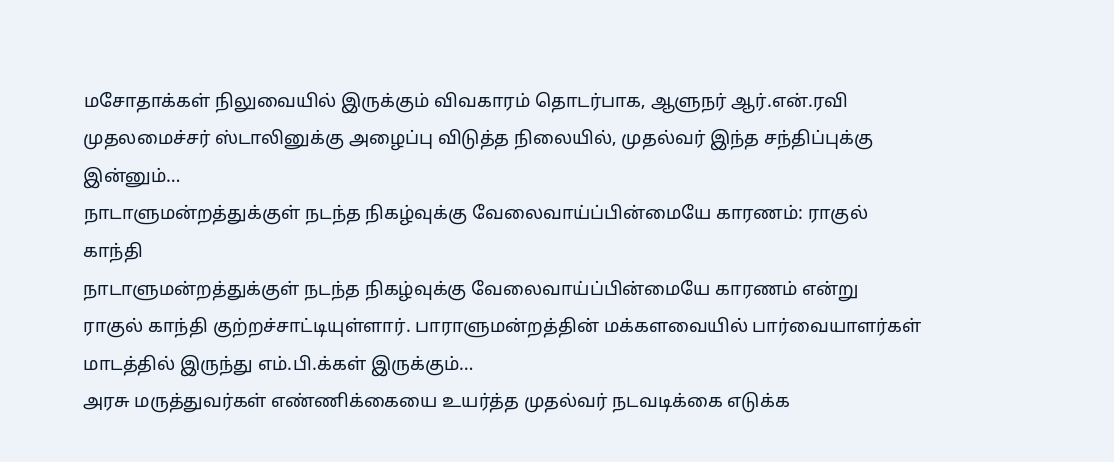மசோதாக்கள் நிலுவையில் இருக்கும் விவகாரம் தொடர்பாக, ஆளுநர் ஆர்.என்.ரவி முதலமைச்சர் ஸ்டாலினுக்கு அழைப்பு விடுத்த நிலையில், முதல்வர் இந்த சந்திப்புக்கு இன்னும்…
நாடாளுமன்றத்துக்குள் நடந்த நிகழ்வுக்கு வேலைவாய்ப்பின்மையே காரணம்: ராகுல் காந்தி
நாடாளுமன்றத்துக்குள் நடந்த நிகழ்வுக்கு வேலைவாய்ப்பின்மையே காரணம் என்று ராகுல் காந்தி குற்றச்சாட்டியுள்ளார். பாராளுமன்றத்தின் மக்களவையில் பார்வையாளர்கள் மாடத்தில் இருந்து எம்.பி.க்கள் இருக்கும்…
அரசு மருத்துவர்கள் எண்ணிக்கையை உயர்த்த முதல்வர் நடவடிக்கை எடுக்க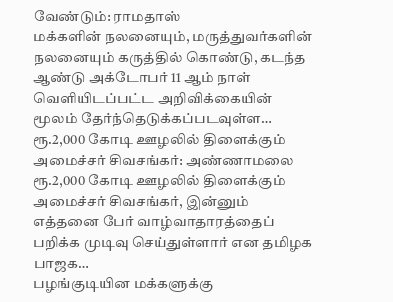வேண்டும்: ராமதாஸ்
மக்களின் நலனையும், மருத்துவர்களின் நலனையும் கருத்தில் கொண்டு, கடந்த ஆண்டு அக்டோபர் 11 ஆம் நாள் வெளியிடப்பட்ட அறிவிக்கையின் மூலம் தேர்ந்தெடுக்கப்படவுள்ள…
ரூ.2,000 கோடி ஊழலில் திளைக்கும் அமைச்சர் சிவசங்கர்: அண்ணாமலை
ரூ.2,000 கோடி ஊழலில் திளைக்கும் அமைச்சர் சிவசங்கர், இன்னும் எத்தனை பேர் வாழ்வாதாரத்தைப் பறிக்க முடிவு செய்துள்ளார் என தமிழக பாஜக…
பழங்குடியின மக்களுக்கு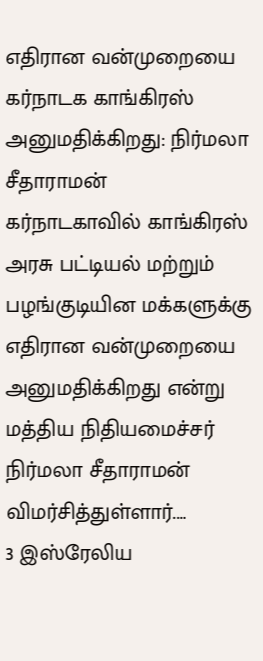எதிரான வன்முறையை கர்நாடக காங்கிரஸ் அனுமதிக்கிறது: நிர்மலா சீதாராமன்
கர்நாடகாவில் காங்கிரஸ் அரசு பட்டியல் மற்றும் பழங்குடியின மக்களுக்கு எதிரான வன்முறையை அனுமதிக்கிறது என்று மத்திய நிதியமைச்சர் நிர்மலா சீதாராமன் விமர்சித்துள்ளார்.…
3 இஸ்ரேலிய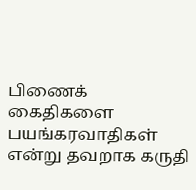பிணைக் கைதிகளை பயங்கரவாதிகள் என்று தவறாக கருதி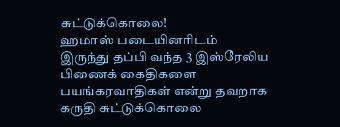சுட்டுக்கொலை!
ஹமாஸ் படையினரிடம் இருந்து தப்பி வந்த 3 இஸ்ரேலிய பிணைக் கைதிகளை பயங்கரவாதிகள் என்று தவறாக கருதி சுட்டுக்கொலை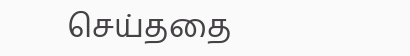செய்ததை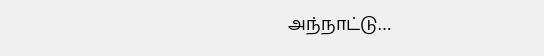அந்நாட்டு…